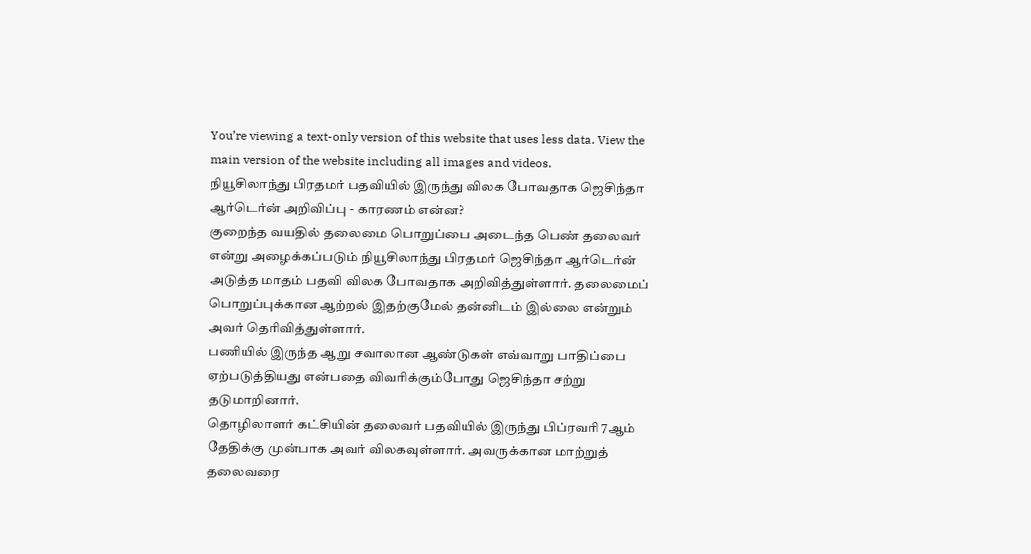You’re viewing a text-only version of this website that uses less data. View the main version of the website including all images and videos.
நியூசிலாந்து பிரதமர் பதவியில் இருந்து விலக போவதாக ஜெசிந்தா ஆர்டெர்ன் அறிவிப்பு - காரணம் என்ன?
குறைந்த வயதில் தலைமை பொறுப்பை அடைந்த பெண் தலைவர் என்று அழைக்கப்படும் நியூசிலாந்து பிரதமர் ஜெசிந்தா ஆர்டெர்ன் அடுத்த மாதம் பதவி விலக போவதாக அறிவித்துள்ளார். தலைமைப் பொறுப்புக்கான ஆற்றல் இதற்குமேல் தன்னிடம் இல்லை என்றும் அவர் தெரிவித்துள்ளார்.
பணியில் இருந்த ஆறு சவாலான ஆண்டுகள் எவ்வாறு பாதிப்பை ஏற்படுத்தியது என்பதை விவரிக்கும்போது ஜெசிந்தா சற்று தடுமாறினார்.
தொழிலாளர் கட்சியின் தலைவர் பதவியில் இருந்து பிப்ரவரி 7ஆம் தேதிக்கு முன்பாக அவர் விலகவுள்ளார். அவருக்கான மாற்றுத் தலைவரை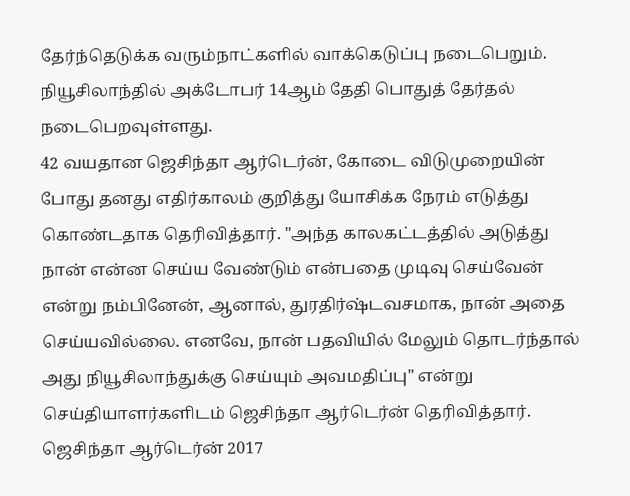தேர்ந்தெடுக்க வரும்நாட்களில் வாக்கெடுப்பு நடைபெறும்.
நியூசிலாந்தில் அக்டோபர் 14ஆம் தேதி பொதுத் தேர்தல் நடைபெறவுள்ளது.
42 வயதான ஜெசிந்தா ஆர்டெர்ன், கோடை விடுமுறையின் போது தனது எதிர்காலம் குறித்து யோசிக்க நேரம் எடுத்து கொண்டதாக தெரிவித்தார். "அந்த காலகட்டத்தில் அடுத்து நான் என்ன செய்ய வேண்டும் என்பதை முடிவு செய்வேன் என்று நம்பினேன், ஆனால், துரதிர்ஷ்டவசமாக, நான் அதை செய்யவில்லை. எனவே, நான் பதவியில் மேலும் தொடர்ந்தால் அது நியூசிலாந்துக்கு செய்யும் அவமதிப்பு" என்று செய்தியாளர்களிடம் ஜெசிந்தா ஆர்டெர்ன் தெரிவித்தார்.
ஜெசிந்தா ஆர்டெர்ன் 2017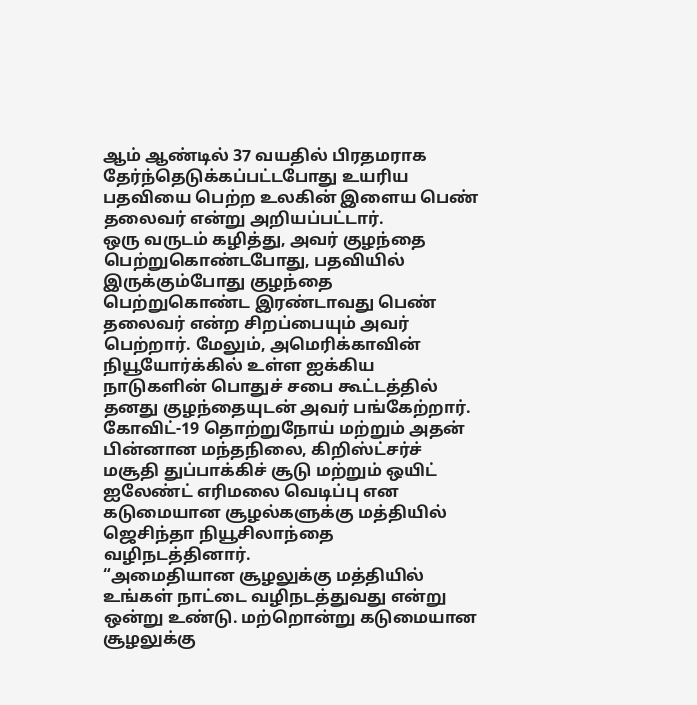ஆம் ஆண்டில் 37 வயதில் பிரதமராக தேர்ந்தெடுக்கப்பட்டபோது உயரிய பதவியை பெற்ற உலகின் இளைய பெண் தலைவர் என்று அறியப்பட்டார்.
ஒரு வருடம் கழித்து, அவர் குழந்தை பெற்றுகொண்டபோது, பதவியில் இருக்கும்போது குழந்தை பெற்றுகொண்ட இரண்டாவது பெண் தலைவர் என்ற சிறப்பையும் அவர் பெற்றார். மேலும், அமெரிக்காவின் நியூயோர்க்கில் உள்ள ஐக்கிய நாடுகளின் பொதுச் சபை கூட்டத்தில் தனது குழந்தையுடன் அவர் பங்கேற்றார்.
கோவிட்-19 தொற்றுநோய் மற்றும் அதன் பின்னான மந்தநிலை, கிறிஸ்ட்சர்ச் மசூதி துப்பாக்கிச் சூடு மற்றும் ஒயிட் ஐலேண்ட் எரிமலை வெடிப்பு என கடுமையான சூழல்களுக்கு மத்தியில் ஜெசிந்தா நியூசிலாந்தை வழிநடத்தினார்.
“அமைதியான சூழலுக்கு மத்தியில் உங்கள் நாட்டை வழிநடத்துவது என்று ஒன்று உண்டு. மற்றொன்று கடுமையான சூழலுக்கு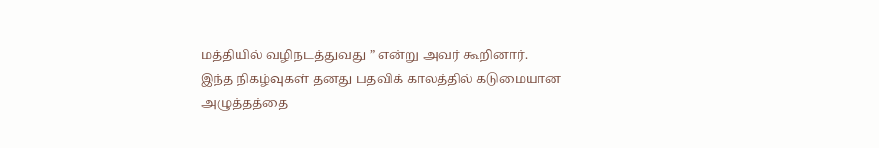மத்தியில் வழிநடத்துவது ” என்று அவர் கூறினார்.
இந்த நிகழ்வுகள் தனது பதவிக் காலத்தில் கடுமையான அழுத்தத்தை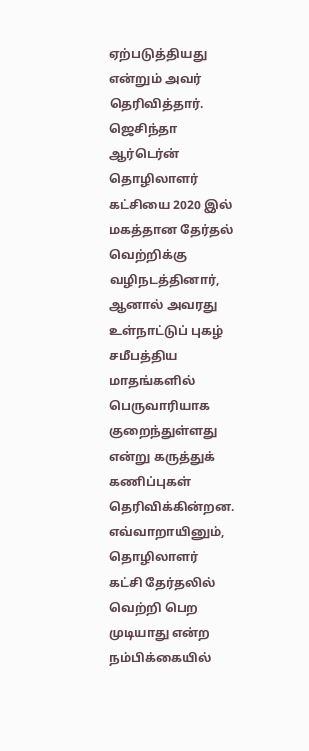ஏற்படுத்தியது என்றும் அவர் தெரிவித்தார்.
ஜெசிந்தா ஆர்டெர்ன் தொழிலாளர் கட்சியை 2020 இல் மகத்தான தேர்தல் வெற்றிக்கு வழிநடத்தினார், ஆனால் அவரது உள்நாட்டுப் புகழ் சமீபத்திய மாதங்களில் பெருவாரியாக குறைந்துள்ளது என்று கருத்துக் கணிப்புகள் தெரிவிக்கின்றன.
எவ்வாறாயினும், தொழிலாளர் கட்சி தேர்தலில் வெற்றி பெற முடியாது என்ற நம்பிக்கையில்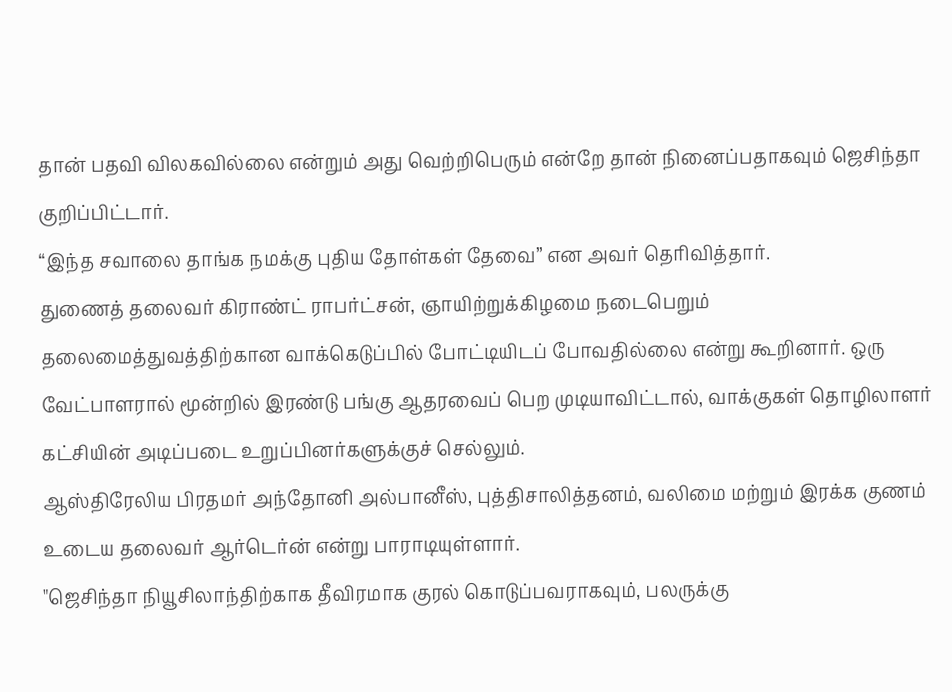தான் பதவி விலகவில்லை என்றும் அது வெற்றிபெரும் என்றே தான் நினைப்பதாகவும் ஜெசிந்தா குறிப்பிட்டார்.
“இந்த சவாலை தாங்க நமக்கு புதிய தோள்கள் தேவை” என அவர் தெரிவித்தார்.
துணைத் தலைவர் கிராண்ட் ராபர்ட்சன், ஞாயிற்றுக்கிழமை நடைபெறும் தலைமைத்துவத்திற்கான வாக்கெடுப்பில் போட்டியிடப் போவதில்லை என்று கூறினார். ஒரு வேட்பாளரால் மூன்றில் இரண்டு பங்கு ஆதரவைப் பெற முடியாவிட்டால், வாக்குகள் தொழிலாளர் கட்சியின் அடிப்படை உறுப்பினர்களுக்குச் செல்லும்.
ஆஸ்திரேலிய பிரதமர் அந்தோனி அல்பானீஸ், புத்திசாலித்தனம், வலிமை மற்றும் இரக்க குணம் உடைய தலைவர் ஆர்டெர்ன் என்று பாராடியுள்ளார்.
"ஜெசிந்தா நியூசிலாந்திற்காக தீவிரமாக குரல் கொடுப்பவராகவும், பலருக்கு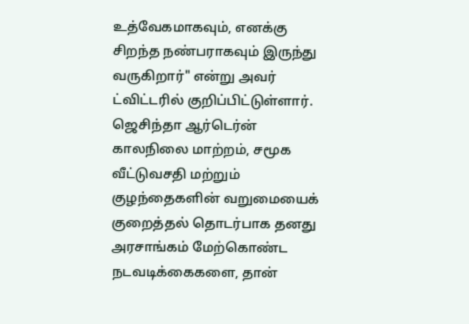உத்வேகமாகவும், எனக்கு சிறந்த நண்பராகவும் இருந்து வருகிறார்" என்று அவர் ட்விட்டரில் குறிப்பிட்டுள்ளார்.
ஜெசிந்தா ஆர்டெர்ன் காலநிலை மாற்றம், சமூக வீட்டுவசதி மற்றும் குழந்தைகளின் வறுமையைக் குறைத்தல் தொடர்பாக தனது அரசாங்கம் மேற்கொண்ட நடவடிக்கைகளை, தான்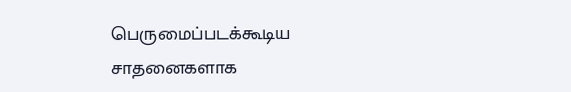பெருமைப்படக்கூடிய சாதனைகளாக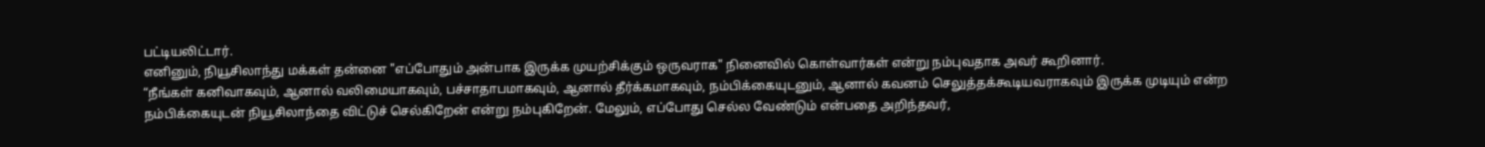பட்டியலிட்டார்.
எனினும், நியூசிலாந்து மக்கள் தன்னை "எப்போதும் அன்பாக இருக்க முயற்சிக்கும் ஒருவராக" நினைவில் கொள்வார்கள் என்று நம்புவதாக அவர் கூறினார்.
“நீங்கள் கனிவாகவும், ஆனால் வலிமையாகவும், பச்சாதாபமாகவும், ஆனால் தீர்க்கமாகவும், நம்பிக்கையுடனும், ஆனால் கவனம் செலுத்தக்கூடியவராகவும் இருக்க முடியும் என்ற நம்பிக்கையுடன் நியூசிலாந்தை விட்டுச் செல்கிறேன் என்று நம்புகிறேன். மேலும், எப்போது செல்ல வேண்டும் என்பதை அறிந்தவர்,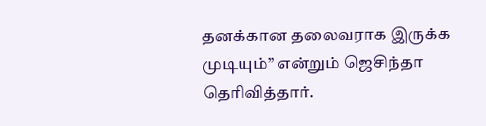தனக்கான தலைவராக இருக்க முடியும்” என்றும் ஜெசிந்தா தெரிவித்தார்.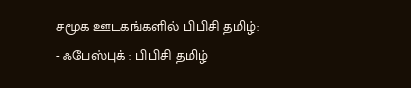சமூக ஊடகங்களில் பிபிசி தமிழ்:
- ஃபேஸ்புக் : பிபிசி தமிழ்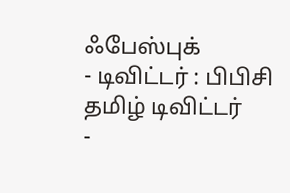ஃபேஸ்புக்
- டிவிட்டர் : பிபிசி தமிழ் டிவிட்டர்
-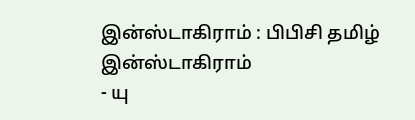இன்ஸ்டாகிராம் : பிபிசி தமிழ் இன்ஸ்டாகிராம்
- யு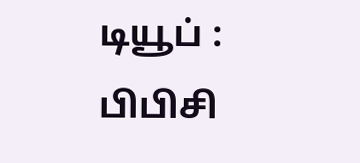டியூப் : பிபிசி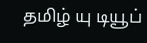தமிழ் யு டியூப்